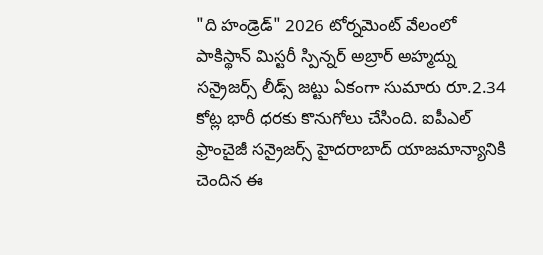"ది హండ్రెడ్" 2026 టోర్నమెంట్ వేలంలో పాకిస్థాన్ మిస్టరీ స్పిన్నర్ అబ్రార్ అహ్మద్ను సన్రైజర్స్ లీడ్స్ జట్టు ఏకంగా సుమారు రూ.2.34 కోట్ల భారీ ధరకు కొనుగోలు చేసింది. ఐపీఎల్ ఫ్రాంచైజీ సన్రైజర్స్ హైదరాబాద్ యాజమాన్యానికి చెందిన ఈ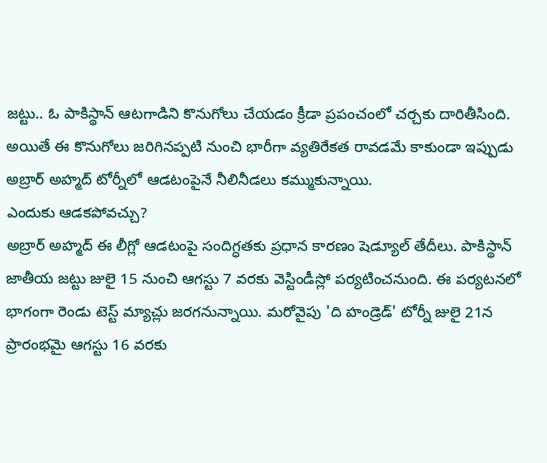జట్టు.. ఓ పాకిస్థాన్ ఆటగాడిని కొనుగోలు చేయడం క్రీడా ప్రపంచంలో చర్చకు దారితీసింది. అయితే ఈ కొనుగోలు జరిగినప్పటి నుంచి భారీగా వ్యతిరేకత రావడమే కాకుండా ఇప్పుడు అబ్రార్ అహ్మద్ టోర్నీలో ఆడటంపైనే నీలినీడలు కమ్ముకున్నాయి.
ఎందుకు ఆడకపోవచ్చు?
అబ్రార్ అహ్మద్ ఈ లీగ్లో ఆడటంపై సందిగ్ధతకు ప్రధాన కారణం షెడ్యూల్ తేదీలు. పాకిస్థాన్ జాతీయ జట్టు జులై 15 నుంచి ఆగస్టు 7 వరకు వెస్టిండీస్లో పర్యటించనుంది. ఈ పర్యటనలో భాగంగా రెండు టెస్ట్ మ్యాచ్లు జరగనున్నాయి. మరోవైపు 'ది హండ్రెడ్' టోర్నీ జులై 21న ప్రారంభమై ఆగస్టు 16 వరకు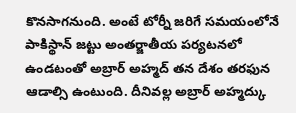కొనసాగనుంది. అంటే టోర్నీ జరిగే సమయంలోనే పాకిస్థాన్ జట్టు అంతర్జాతీయ పర్యటనలో ఉండటంతో అబ్రార్ అహ్మద్ తన దేశం తరఫున ఆడాల్సి ఉంటుంది. దీనివల్ల అబ్రార్ అహ్మద్కు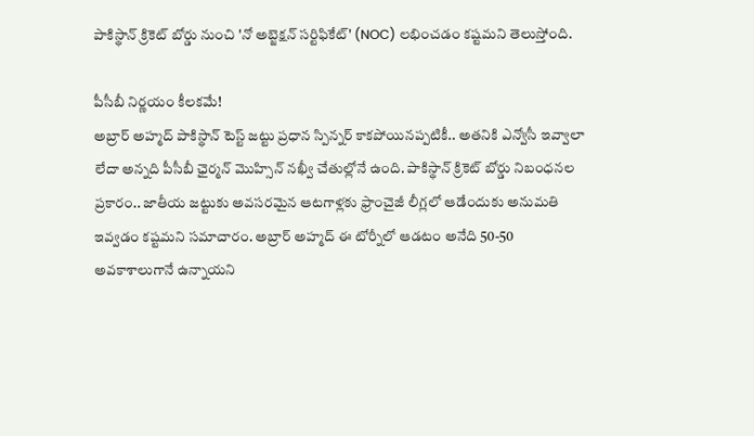పాకిస్థాన్ క్రికెట్ బోర్డు నుంచి 'నో అబ్జెక్షన్ సర్టిఫికేట్' (NOC) లభించడం కష్టమని తెలుస్తోంది.

పీసీబీ నిర్ణయం కీలకమే!
అబ్రార్ అహ్మద్ పాకిస్థాన్ టెస్ట్ జట్టు ప్రధాన స్పిన్నర్ కాకపోయినప్పటికీ.. అతనికి ఎన్వోసీ ఇవ్వాలా లేదా అన్నది పీసీబీ ఛైర్మన్ మొహ్సిన్ నఖ్వీ చేతుల్లోనే ఉంది. పాకిస్థాన్ క్రికెట్ బోర్డు నిబంధనల ప్రకారం.. జాతీయ జట్టుకు అవసరమైన ఆటగాళ్లకు ఫ్రాంచైజీ లీగ్లలో ఆడేందుకు అనుమతి ఇవ్వడం కష్టమని సమాచారం. అబ్రార్ అహ్మద్ ఈ టోర్నీలో ఆడటం అనేది 50-50 అవకాశాలుగానే ఉన్నాయని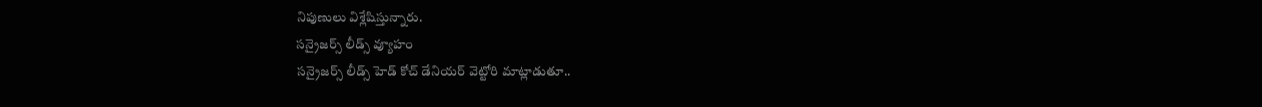నిపుణులు విశ్లేషిస్తున్నారు.
సన్రైజర్స్ లీడ్స్ వ్యూహం
సన్రైజర్స్ లీడ్స్ హెడ్ కోచ్ డేనియర్ వెట్టోరి మాట్లాడుతూ..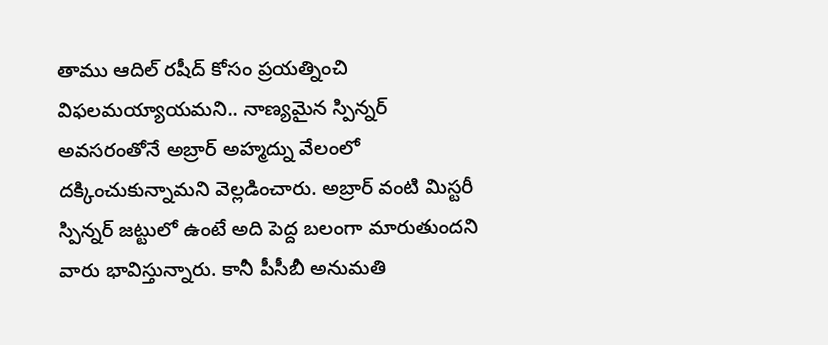తాము ఆదిల్ రషీద్ కోసం ప్రయత్నించి విఫలమయ్యాయమని.. నాణ్యమైన స్పిన్నర్ అవసరంతోనే అబ్రార్ అహ్మద్ను వేలంలో దక్కించుకున్నామని వెల్లడించారు. అబ్రార్ వంటి మిస్టరీ స్పిన్నర్ జట్టులో ఉంటే అది పెద్ద బలంగా మారుతుందని వారు భావిస్తున్నారు. కానీ పీసీబీ అనుమతి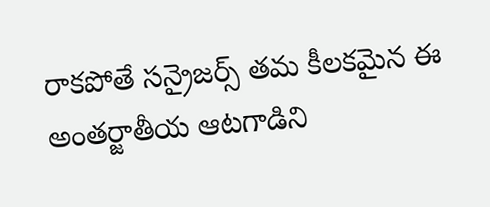రాకపోతే సన్రైజర్స్ తమ కీలకమైన ఈ అంతర్జాతీయ ఆటగాడిని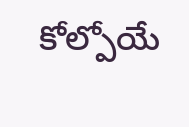కోల్పోయే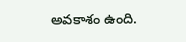అవకాశం ఉంది.